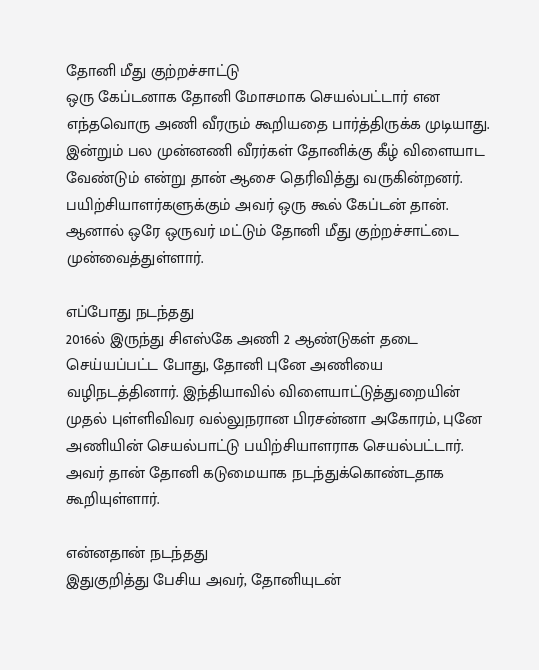தோனி மீது குற்றச்சாட்டு
ஒரு கேப்டனாக தோனி மோசமாக செயல்பட்டார் என எந்தவொரு அணி வீரரும் கூறியதை பார்த்திருக்க முடியாது. இன்றும் பல முன்னணி வீரர்கள் தோனிக்கு கீழ் விளையாட வேண்டும் என்று தான் ஆசை தெரிவித்து வருகின்றனர். பயிற்சியாளர்களுக்கும் அவர் ஒரு கூல் கேப்டன் தான். ஆனால் ஒரே ஒருவர் மட்டும் தோனி மீது குற்றச்சாட்டை முன்வைத்துள்ளார்.

எப்போது நடந்தது
2016ல் இருந்து சிஎஸ்கே அணி 2 ஆண்டுகள் தடை செய்யப்பட்ட போது, தோனி புனே அணியை வழிநடத்தினார். இந்தியாவில் விளையாட்டுத்துறையின் முதல் புள்ளிவிவர வல்லுநரான பிரசன்னா அகோரம், புனே அணியின் செயல்பாட்டு பயிற்சியாளராக செயல்பட்டார். அவர் தான் தோனி கடுமையாக நடந்துக்கொண்டதாக கூறியுள்ளார்.

என்னதான் நடந்தது
இதுகுறித்து பேசிய அவர், தோனியுடன்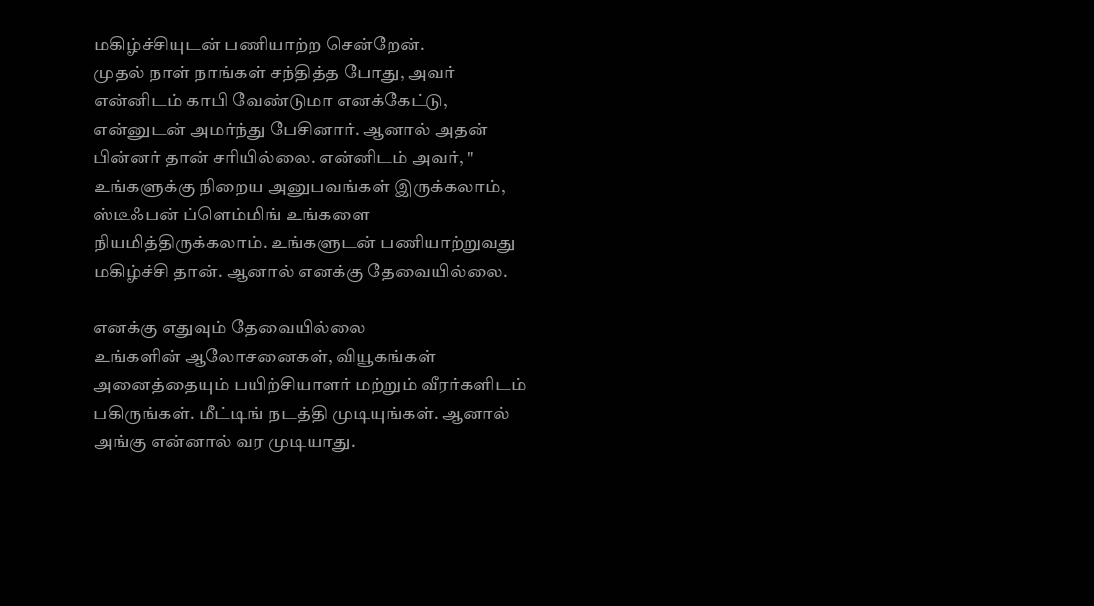மகிழ்ச்சியுடன் பணியாற்ற சென்றேன்.
முதல் நாள் நாங்கள் சந்தித்த போது, அவர் என்னிடம் காபி வேண்டுமா எனக்கேட்டு, என்னுடன் அமர்ந்து பேசினார். ஆனால் அதன் பின்னர் தான் சரியில்லை. என்னிடம் அவர், " உங்களுக்கு நிறைய அனுபவங்கள் இருக்கலாம், ஸ்டீஃபன் ப்ளெம்மிங் உங்களை நியமித்திருக்கலாம். உங்களுடன் பணியாற்றுவது மகிழ்ச்சி தான். ஆனால் எனக்கு தேவையில்லை.

எனக்கு எதுவும் தேவையில்லை
உங்களின் ஆலோசனைகள், வியூகங்கள் அனைத்தையும் பயிற்சியாளர் மற்றும் வீரர்களிடம் பகிருங்கள். மீட்டிங் நடத்தி முடியுங்கள். ஆனால் அங்கு என்னால் வர முடியாது.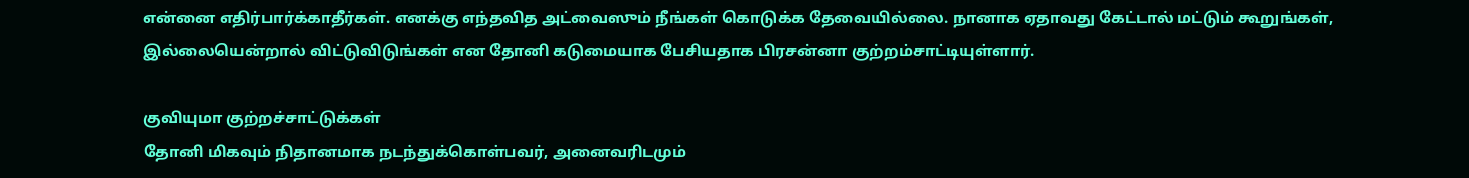என்னை எதிர்பார்க்காதீர்கள். எனக்கு எந்தவித அட்வைஸும் நீங்கள் கொடுக்க தேவையில்லை. நானாக ஏதாவது கேட்டால் மட்டும் கூறுங்கள், இல்லையென்றால் விட்டுவிடுங்கள் என தோனி கடுமையாக பேசியதாக பிரசன்னா குற்றம்சாட்டியுள்ளார்.

குவியுமா குற்றச்சாட்டுக்கள்
தோனி மிகவும் நிதானமாக நடந்துக்கொள்பவர், அனைவரிடமும்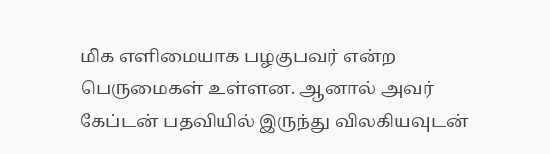மிக எளிமையாக பழகுபவர் என்ற பெருமைகள் உள்ளன. ஆனால் அவர் கேப்டன் பதவியில் இருந்து விலகியவுடன்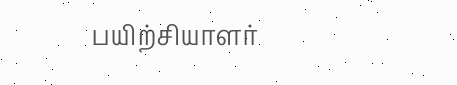பயிற்சியாளர்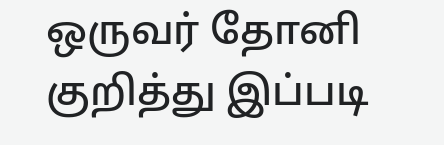ஒருவர் தோனி குறித்து இப்படி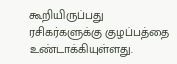கூறியிருப்பது ரசிகர்களுக்கு குழப்பத்தை உண்டாக்கியுள்ளது.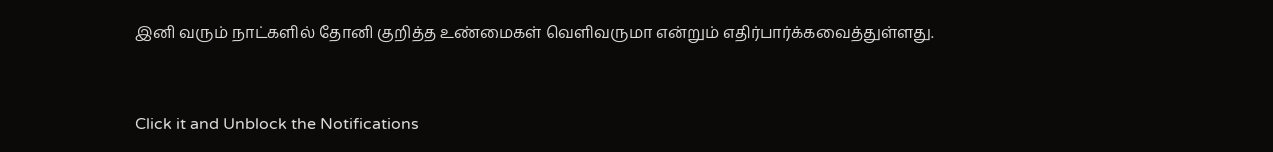இனி வரும் நாட்களில் தோனி குறித்த உண்மைகள் வெளிவருமா என்றும் எதிர்பார்க்கவைத்துள்ளது.


Click it and Unblock the Notifications